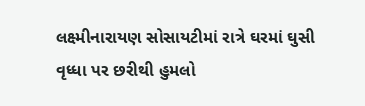લક્ષ્મીનારાયણ સોસાયટીમાં રાત્રે ઘરમાં ઘુસી વૃધ્ધા પર છરીથી હુમલો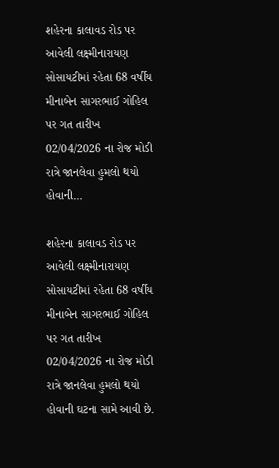શહેરના કાલાવડ રોડ પર આવેલી લક્ષ્મીનારાયણ સોસાયટીમાં રહેતા 68 વર્ષીય મીનાબેન સાગરભાઈ ગોહિલ પર ગત તારીખ 02/04/2026 ના રોજ મોડી રાત્રે જાનલેવા હુમલો થયો હોવાની…

શહેરના કાલાવડ રોડ પર આવેલી લક્ષ્મીનારાયણ સોસાયટીમાં રહેતા 68 વર્ષીય મીનાબેન સાગરભાઈ ગોહિલ પર ગત તારીખ 02/04/2026 ના રોજ મોડી રાત્રે જાનલેવા હુમલો થયો હોવાની ઘટના સામે આવી છે.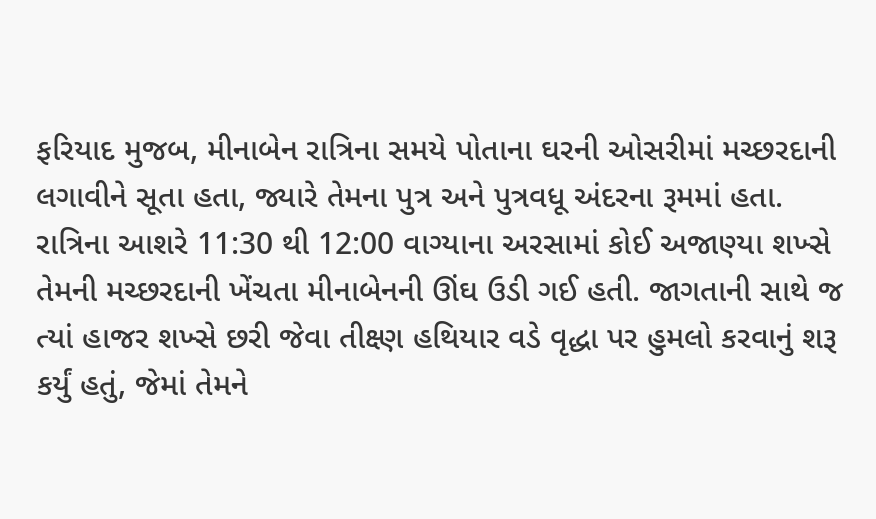ફરિયાદ મુજબ, મીનાબેન રાત્રિના સમયે પોતાના ઘરની ઓસરીમાં મચ્છરદાની લગાવીને સૂતા હતા, જ્યારે તેમના પુત્ર અને પુત્રવધૂ અંદરના રૂમમાં હતા. રાત્રિના આશરે 11:30 થી 12:00 વાગ્યાના અરસામાં કોઈ અજાણ્યા શખ્સે તેમની મચ્છરદાની ખેંચતા મીનાબેનની ઊંઘ ઉડી ગઈ હતી. જાગતાની સાથે જ ત્યાં હાજર શખ્સે છરી જેવા તીક્ષ્ણ હથિયાર વડે વૃદ્ધા પર હુમલો કરવાનું શરૂ કર્યું હતું, જેમાં તેમને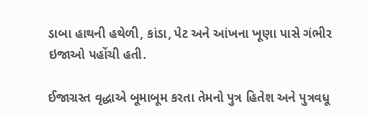ડાબા હાથની હથેળી, કાંડા, પેટ અને આંખના ખૂણા પાસે ગંભીર ઇજાઓ પહોંચી હતી.

ઈજાગ્રસ્ત વૃદ્ધાએ બૂમાબૂમ કરતા તેમનો પુત્ર હિતેશ અને પુત્રવધૂ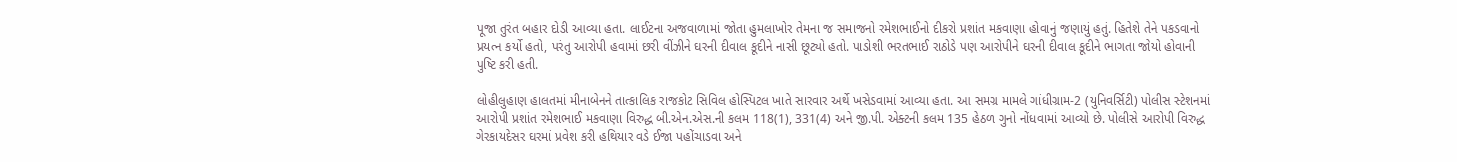પૂજા તુરંત બહાર દોડી આવ્યા હતા. લાઈટના અજવાળામાં જોતા હુમલાખોર તેમના જ સમાજનો રમેશભાઈનો દીકરો પ્રશાંત મકવાણા હોવાનું જણાયું હતું. હિતેશે તેને પકડવાનો પ્રયત્ન કર્યો હતો, પરંતુ આરોપી હવામાં છરી વીંઝીને ઘરની દીવાલ કૂદીને નાસી છૂટ્યો હતો. પાડોશી ભરતભાઈ રાઠોડે પણ આરોપીને ઘરની દીવાલ કૂદીને ભાગતા જોયો હોવાની પુષ્ટિ કરી હતી.

લોહીલુહાણ હાલતમાં મીનાબેનને તાત્કાલિક રાજકોટ સિવિલ હોસ્પિટલ ખાતે સારવાર અર્થે ખસેડવામાં આવ્યા હતા. આ સમગ્ર મામલે ગાંધીગ્રામ-2 (યુનિવર્સિટી) પોલીસ સ્ટેશનમાં આરોપી પ્રશાંત રમેશભાઈ મકવાણા વિરુદ્ધ બી.એન.એસ.ની કલમ 118(1), 331(4) અને જી.પી. એક્ટની કલમ 135 હેઠળ ગુનો નોંધવામાં આવ્યો છે. પોલીસે આરોપી વિરુદ્ધ ગેરકાયદેસર ઘરમાં પ્રવેશ કરી હથિયાર વડે ઈજા પહોંચાડવા અને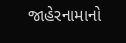જાહેરનામાનો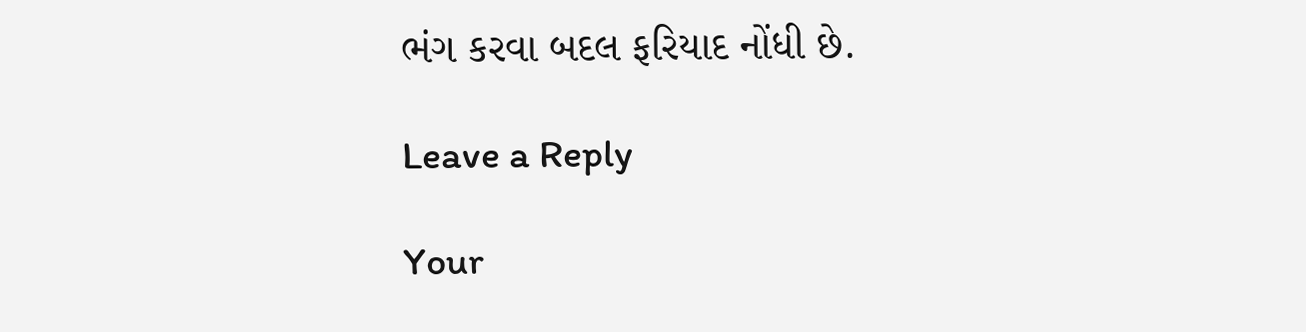ભંગ કરવા બદલ ફરિયાદ નોંધી છે.

Leave a Reply

Your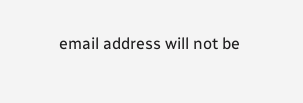email address will not be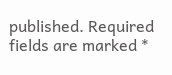published. Required fields are marked *